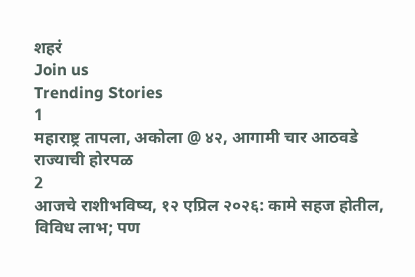शहरं
Join us
Trending Stories
1
महाराष्ट्र तापला, अकोला @ ४२, आगामी चार आठवडे राज्याची होरपळ
2
आजचे राशीभविष्य, १२ एप्रिल २०२६: कामे सहज होतील, विविध लाभ; पण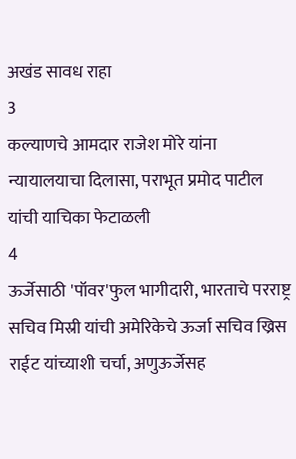अखंड सावध राहा
3
कल्याणचे आमदार राजेश मोरे यांना न्यायालयाचा दिलासा, पराभूत प्रमोद पाटील यांची याचिका फेटाळली
4
ऊर्जेसाठी 'पॉवर'फुल भागीदारी, भारताचे परराष्ट्र सचिव मिस्री यांची अमेरिकेचे ऊर्जा सचिव ख्रिस राईट यांच्याशी चर्चा, अणुऊर्जेसह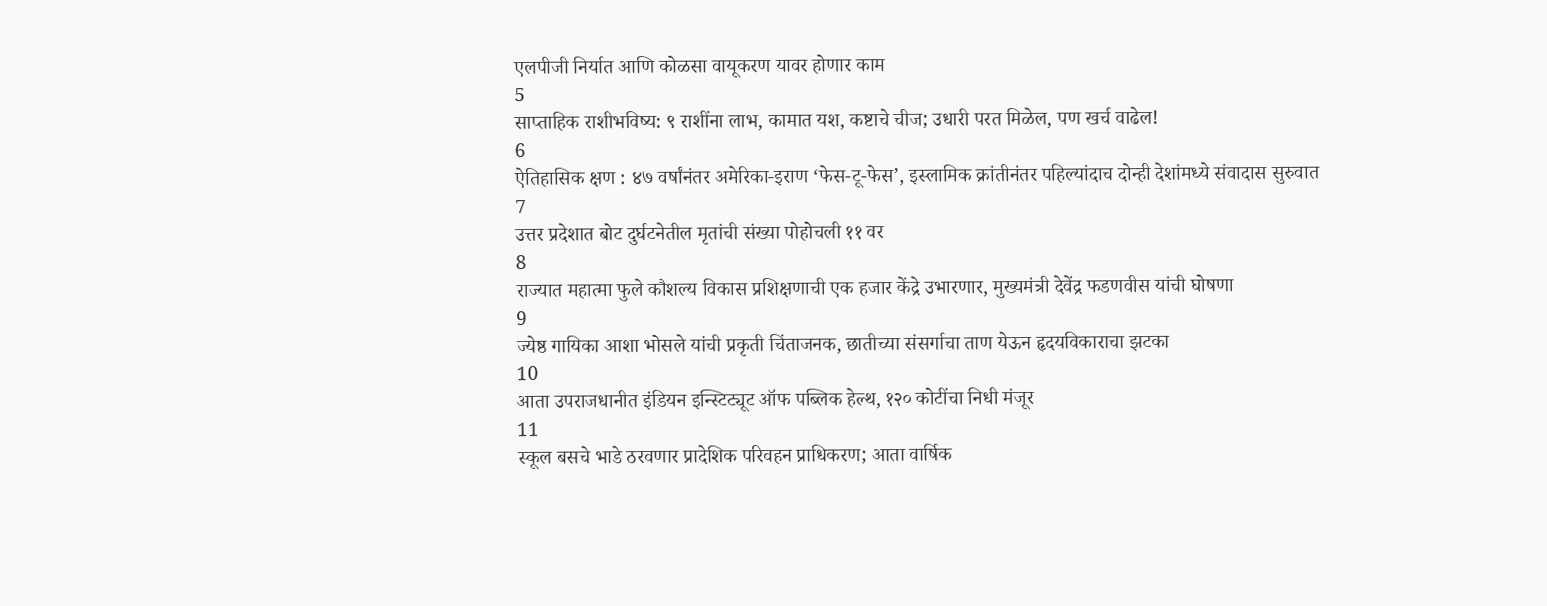एलपीजी निर्यात आणि कोळसा वायूकरण यावर होणार काम
5
साप्ताहिक राशीभविष्य: ९ राशींना लाभ, कामात यश, कष्टाचे चीज; उधारी परत मिळेल, पण खर्च वाढेल!
6
ऐतिहासिक क्षण : ४७ वर्षांनंतर अमेरिका-इराण ‘फेस-टू-फेस’, इस्लामिक क्रांतीनंतर पहिल्यांदाच दोन्ही देशांमध्ये संवादास सुरुवात
7
उत्तर प्रदेशात बोट दुर्घटनेतील मृतांची संख्या पोहोचली ११ वर
8
राज्यात महात्मा फुले कौशल्य विकास प्रशिक्षणाची एक हजार केंद्रे उभारणार, मुख्यमंत्री देवेंद्र फडणवीस यांची घोषणा
9
ज्येष्ठ गायिका आशा भोसले यांची प्रकृती चिंताजनक, छातीच्या संसर्गाचा ताण येऊन हृदयविकाराचा झटका
10
आता उपराजधानीत इंडियन इन्स्टिट्यूट ऑफ पब्लिक हेल्थ, १२० कोटींचा निधी मंजूर
11
स्कूल बसचे भाडे ठरवणार प्रादेशिक परिवहन प्राधिकरण; आता वार्षिक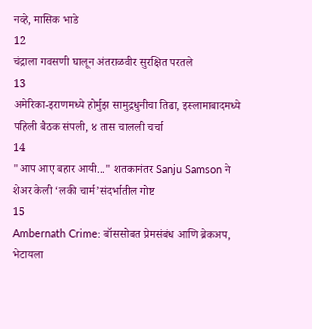नव्हे, मासिक भाडे
12
चंद्राला गवसणी घालून अंतराळवीर सुरक्षित परतले
13
अमेरिका-इराणमध्ये होर्मुझ सामुद्रधुनीचा तिढा, इस्लामाबादमध्ये पहिली बैठक संपली, ४ तास चालली चर्चा
14
"आप आए बहार आयी..." शतकानंतर Sanju Samson ने शेअर केली ‘लकी चार्म’संदर्भातील गोष्ट
15
Ambernath Crime: बॉससोबत प्रेमसंबंध आणि ब्रेकअप, भेटायला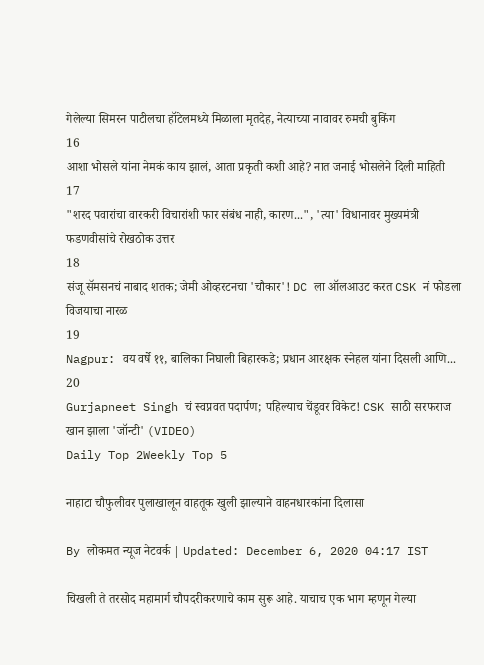गेलेल्या सिमरन पाटीलचा हॉटेलमध्ये मिळाला मृतदेह, नेत्याच्या नावावर रुमची बुकिंग
16
आशा भोसले यांना नेमकं काय झालं, आता प्रकृती कशी आहे? नात जनाई भोसलेने दिली माहिती
17
"शरद पवारांचा वारकरी विचारांशी फार संबंध नाही, कारण...", 'त्या' विधानावर मुख्यमंत्री फडणवीसांचे रोखठोक उत्तर
18
संजू सॅमसनचं नाबाद शतक; जेमी ओव्हरटनचा 'चौकार'! DC ला ऑलआउट करत CSK नं फोडला विजयाचा नारळ
19
Nagpur: वय वर्षे ११, बालिका निघाली बिहारकडे; प्रधान आरक्षक स्नेहल यांना दिसली आणि...
20
Gurjapneet Singh चं स्वप्नवत पदार्पण; पहिल्याच चेंडूवर विकेट! CSK साठी सरफराज खान झाला 'जॉन्टी' (VIDEO)
Daily Top 2Weekly Top 5

नाहाटा चौफुलीवर पुलाखालून वाहतूक खुली झाल्याने वाहनधारकांना दिलासा

By लोकमत न्यूज नेटवर्क | Updated: December 6, 2020 04:17 IST

चिखली ते तरसोद महामार्ग चौपदरीकरणाचे काम सुरू आहे. याचाच एक भाग म्हणून गेल्या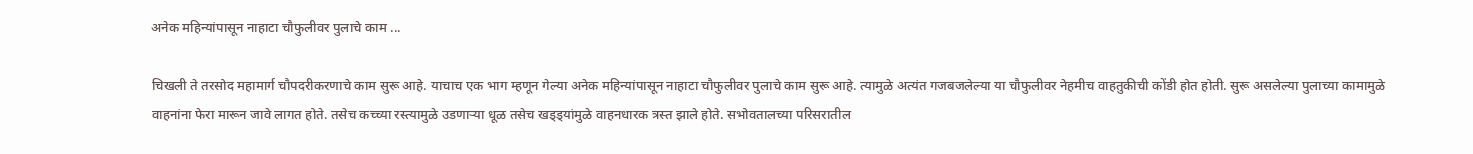अनेक महिन्यांपासून नाहाटा चौफुलीवर पुलाचे काम ...

चिखली ते तरसोद महामार्ग चौपदरीकरणाचे काम सुरू आहे. याचाच एक भाग म्हणून गेल्या अनेक महिन्यांपासून नाहाटा चौफुलीवर पुलाचे काम सुरू आहे. त्यामुळे अत्यंत गजबजलेल्या या चौफुलीवर नेहमीच वाहतुकीची कोंडी होत होती. सुरू असलेल्या पुलाच्या कामामुळे वाहनांना फेरा मारून जावे लागत होते. तसेच कच्च्या रस्त्यामुळे उडणाऱ्या धूळ तसेच खड्ड्यांमुळे वाहनधारक त्रस्त झाले होते. सभोवतालच्या परिसरातील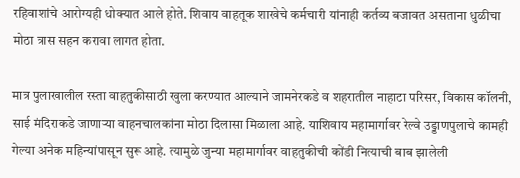रहिवाशांचे आरोग्यही धोक्यात आले होते. शिवाय वाहतूक शाखेचे कर्मचारी यांनाही कर्तव्य बजावत असताना धुळीचा मोठा त्रास सहन करावा लागत होता.

मात्र पुलाखालील रस्ता वाहतुकीसाठी खुला करण्यात आल्याने जामनेरकडे व शहरातील नाहाटा परिसर, विकास कॉलनी, साई मंदिराकडे जाणाऱ्या वाहनचालकांना मोठा दिलासा मिळाला आहे. याशिवाय महामार्गावर रेल्वे उड्डाणपुलाचे कामही गेल्या अनेक महिन्यांपासून सुरू आहे. त्यामुळे जुन्या महामार्गावर वाहतुकीची कोंडी नित्याची बाब झालेली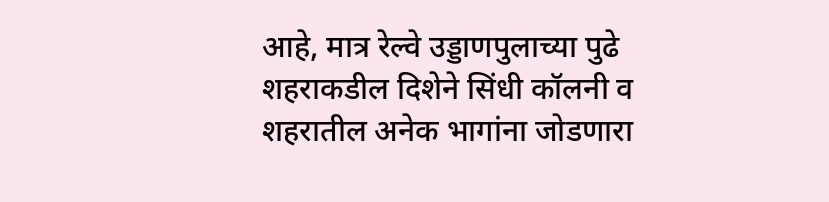आहे, मात्र रेल्वे उड्डाणपुलाच्या पुढे शहराकडील दिशेने सिंधी कॉलनी व शहरातील अनेक भागांना जोडणारा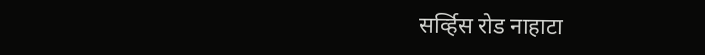सर्व्हिस रोड नाहाटा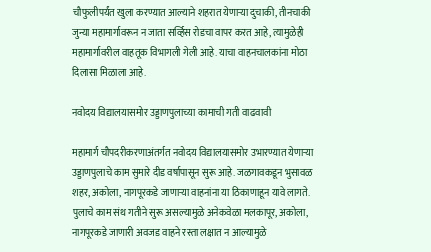चौफुलीपर्यंत खुला करण्यात आल्याने शहरात येणाऱ्या दुचाकी, तीनचाकी जुन्या महामार्गावरून न जाता सर्व्हिस रोडचा वापर करत आहे, त्यामुळेही महामार्गावरील वाहतूक विभागली गेली आहे. याचा वाहनचालकांना मोठा दिलासा मिळाला आहे.

नवोदय विद्यालयासमोर उड्डाणपुलाच्या कामाची गती वाढवावी

महामार्ग चौपदरीकरणाअंतर्गत नवोदय विद्यालयासमोर उभारण्यात येणाऱ्या उड्डाणपुलाचे काम सुमारे दीड वर्षापासून सुरू आहे. जळगावकडून भुसावळ शहर, अकोला, नागपूरकडे जाणाऱ्या वाहनांना या ठिकाणाहून यावे लागते. पुलाचे काम संथ गतीने सुरू असल्यामुळे अनेकवेळा मलकापूर, अकोला, नागपूरकडे जाणारी अवजड वाहने रस्ता लक्षात न आल्यामुळे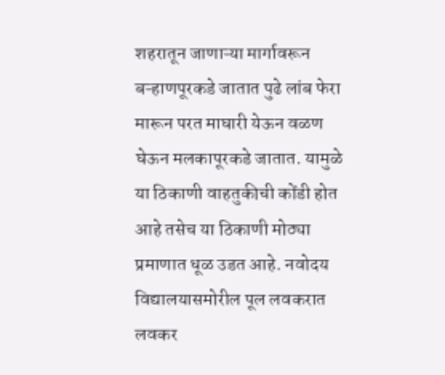शहरातून जाणाऱ्या मार्गावरून बऱ्हाणपूरकडे जातात पुढे लांब फेरा मारून परत माघारी येऊन वळण घेऊन मलकापूरकडे जातात. यामुळे या ठिकाणी वाहतुकीची कोंडी होत आहे तसेच या ठिकाणी मोठ्या प्रमाणात धूळ उडत आहे. नवोदय विद्यालयासमोरील पूल लवकरात लवकर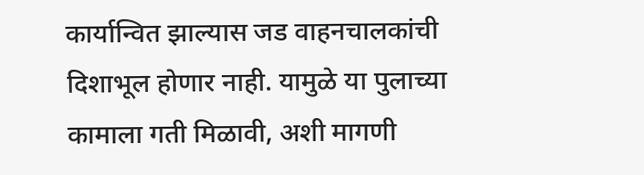कार्यान्वित झाल्यास जड वाहनचालकांची दिशाभूल होणार नाही. यामुळे या पुलाच्या कामाला गती मिळावी, अशी मागणी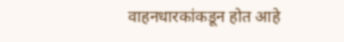वाहनधारकांकडून होत आहे